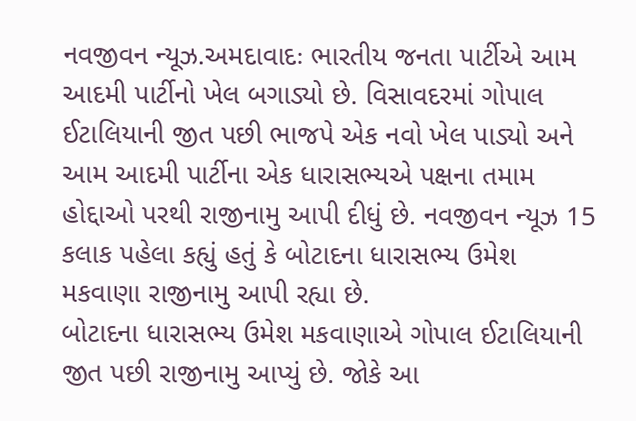નવજીવન ન્યૂઝ.અમદાવાદઃ ભારતીય જનતા પાર્ટીએ આમ આદમી પાર્ટીનો ખેલ બગાડ્યો છે. વિસાવદરમાં ગોપાલ ઈટાલિયાની જીત પછી ભાજપે એક નવો ખેલ પાડ્યો અને આમ આદમી પાર્ટીના એક ધારાસભ્યએ પક્ષના તમામ હોદ્દાઓ પરથી રાજીનામુ આપી દીધું છે. નવજીવન ન્યૂઝ 15 કલાક પહેલા કહ્યું હતું કે બોટાદના ધારાસભ્ય ઉમેશ મકવાણા રાજીનામુ આપી રહ્યા છે.
બોટાદના ધારાસભ્ય ઉમેશ મકવાણાએ ગોપાલ ઈટાલિયાની જીત પછી રાજીનામુ આપ્યું છે. જોકે આ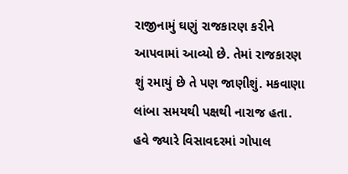રાજીનામું ઘણું રાજકારણ કરીને આપવામાં આવ્યો છે. તેમાં રાજકારણ શું રમાયું છે તે પણ જાણીશું. મકવાણા લાંબા સમયથી પક્ષથી નારાજ હતા. હવે જ્યારે વિસાવદરમાં ગોપાલ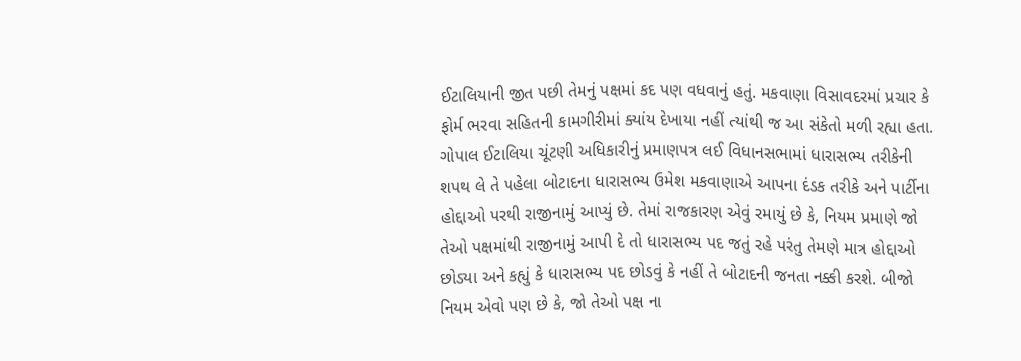ઈટાલિયાની જીત પછી તેમનું પક્ષમાં કદ પણ વધવાનું હતું. મકવાણા વિસાવદરમાં પ્રચાર કે ફોર્મ ભરવા સહિતની કામગીરીમાં ક્યાંય દેખાયા નહીં ત્યાંથી જ આ સંકેતો મળી રહ્યા હતા.
ગોપાલ ઈટાલિયા ચૂંટણી અધિકારીનું પ્રમાણપત્ર લઈ વિધાનસભામાં ધારાસભ્ય તરીકેની શપથ લે તે પહેલા બોટાદના ધારાસભ્ય ઉમેશ મકવાણાએ આપના દંડક તરીકે અને પાર્ટીના હોદ્દાઓ પરથી રાજીનામું આપ્યું છે. તેમાં રાજકારણ એવું રમાયું છે કે, નિયમ પ્રમાણે જો તેઓ પક્ષમાંથી રાજીનામું આપી દે તો ધારાસભ્ય પદ જતું રહે પરંતુ તેમણે માત્ર હોદ્દાઓ છોડ્યા અને કહ્યું કે ધારાસભ્ય પદ છોડવું કે નહીં તે બોટાદની જનતા નક્કી કરશે. બીજો નિયમ એવો પણ છે કે, જો તેઓ પક્ષ ના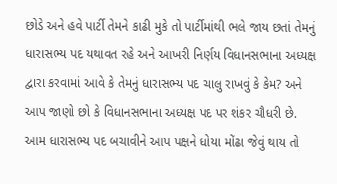છોડે અને હવે પાર્ટી તેમને કાઢી મુકે તો પાર્ટીમાંથી ભલે જાય છતાં તેમનું ધારાસભ્ય પદ યથાવત રહે અને આખરી નિર્ણય વિધાનસભાના અધ્યક્ષ દ્વારા કરવામાં આવે કે તેમનું ધારાસભ્ય પદ ચાલુ રાખવું કે કેમ? અને આપ જાણો છો કે વિધાનસભાના અધ્યક્ષ પદ પર શંકર ચૌધરી છે.
આમ ધારાસભ્ય પદ બચાવીને આપ પક્ષને ધોયા મોંઢા જેવું થાય તો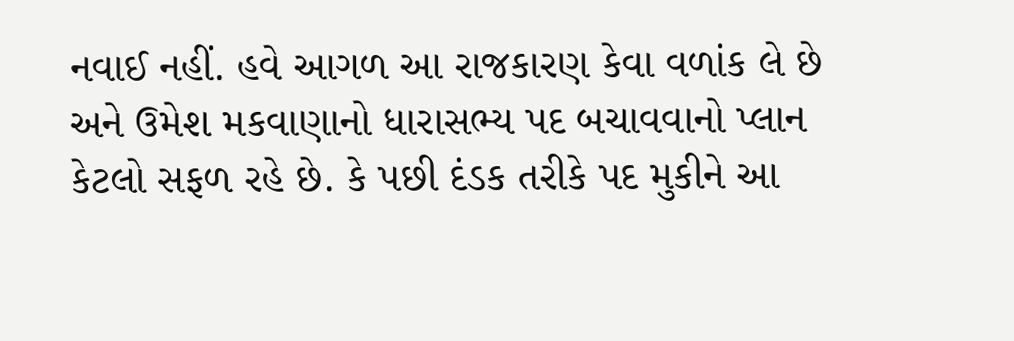નવાઈ નહીં. હવે આગળ આ રાજકારણ કેવા વળાંક લે છે અને ઉમેશ મકવાણાનો ધારાસભ્ય પદ બચાવવાનો પ્લાન કેટલો સફળ રહે છે. કે પછી દંડક તરીકે પદ મુકીને આ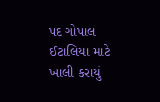પદ ગોપાલ ઈટાલિયા માટે ખાલી કરાયું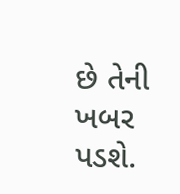છે તેની ખબર પડશે.